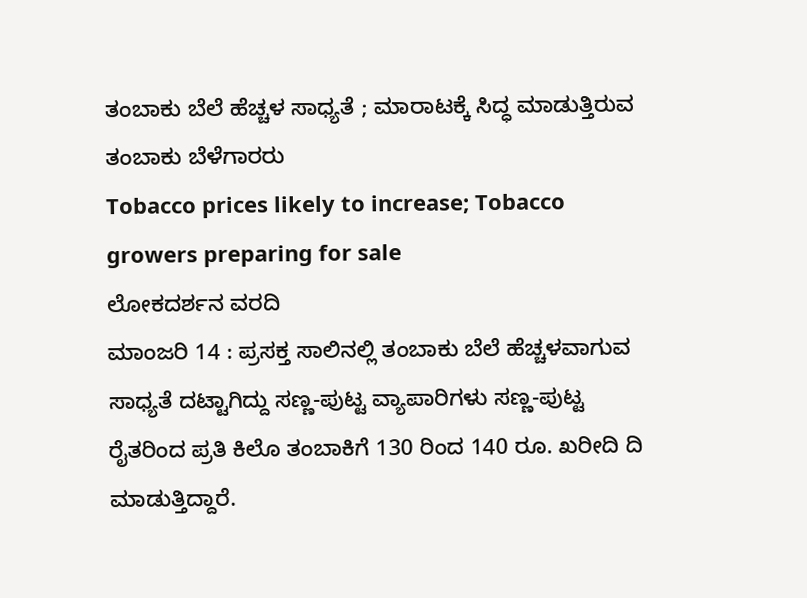ತಂಬಾಕು ಬೆಲೆ ಹೆಚ್ಚಳ ಸಾಧ್ಯತೆ ; ಮಾರಾಟಕ್ಕೆ ಸಿದ್ಧ ಮಾಡುತ್ತಿರುವ ತಂಬಾಕು ಬೆಳೆಗಾರರು
Tobacco prices likely to increase; Tobacco growers preparing for sale
ಲೋಕದರ್ಶನ ವರದಿ
ಮಾಂಜರಿ 14 : ಪ್ರಸಕ್ತ ಸಾಲಿನಲ್ಲಿ ತಂಬಾಕು ಬೆಲೆ ಹೆಚ್ಚಳವಾಗುವ ಸಾಧ್ಯತೆ ದಟ್ಟಾಗಿದ್ದು ಸಣ್ಣ-ಪುಟ್ಟ ವ್ಯಾಪಾರಿಗಳು ಸಣ್ಣ-ಪುಟ್ಟ ರೈತರಿಂದ ಪ್ರತಿ ಕಿಲೊ ತಂಬಾಕಿಗೆ 130 ರಿಂದ 140 ರೂ. ಖರೀದಿ ದಿ ಮಾಡುತ್ತಿದ್ದಾರೆ.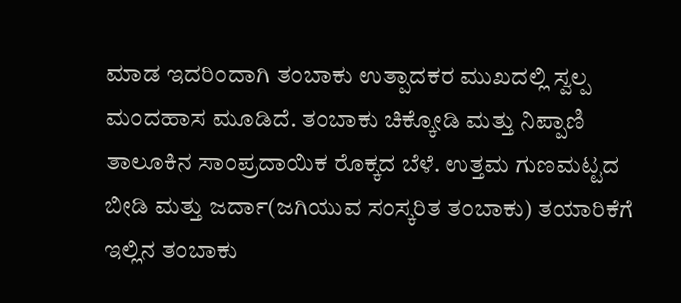ಮಾಡ ಇದರಿಂದಾಗಿ ತಂಬಾಕು ಉತ್ಪಾದಕರ ಮುಖದಲ್ಲಿ ಸ್ವಲ್ಪ ಮಂದಹಾಸ ಮೂಡಿದೆ. ತಂಬಾಕು ಚಿಕ್ಕೋಡಿ ಮತ್ತು ನಿಪ್ಪಾಣಿ ತಾಲೂಕಿನ ಸಾಂಪ್ರದಾಯಿಕ ರೊಕ್ಕದ ಬೆಳೆ. ಉತ್ತಮ ಗುಣಮಟ್ಟದ ಬೀಡಿ ಮತ್ತು ಜರ್ದಾ(ಜಗಿಯುವ ಸಂಸ್ಕರಿತ ತಂಬಾಕು) ತಯಾರಿಕೆಗೆ ಇಲ್ಲಿನ ತಂಬಾಕು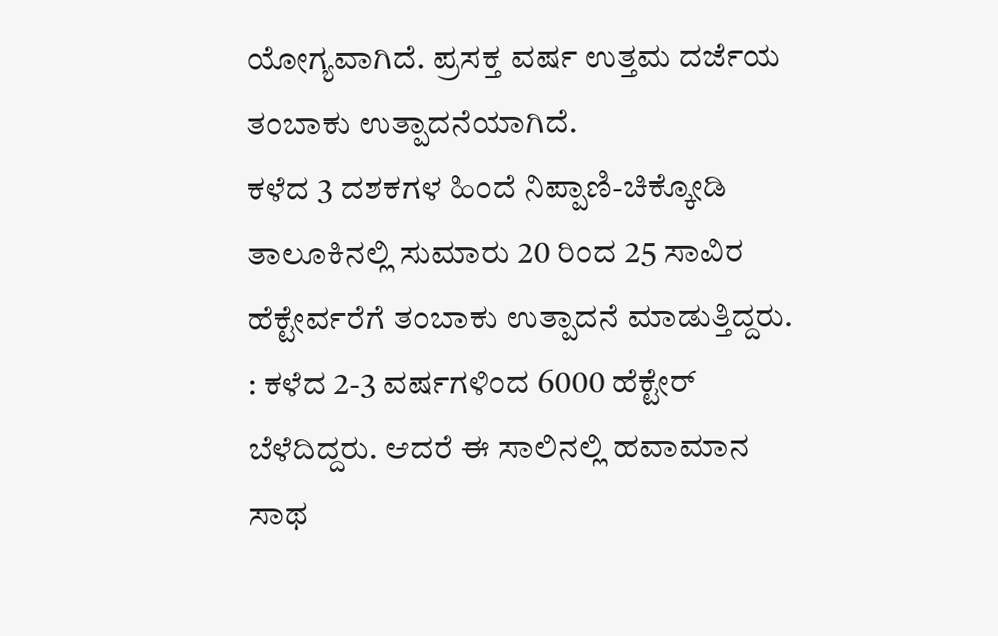ಯೋಗ್ಯವಾಗಿದೆ. ಪ್ರಸಕ್ತ ವರ್ಷ ಉತ್ತಮ ದರ್ಜೆಯ ತಂಬಾಕು ಉತ್ಪಾದನೆಯಾಗಿದೆ.
ಕಳೆದ 3 ದಶಕಗಳ ಹಿಂದೆ ನಿಪ್ಪಾಣಿ-ಚಿಕ್ಕೋಡಿ ತಾಲೂಕಿನಲ್ಲಿ ಸುಮಾರು 20 ರಿಂದ 25 ಸಾವಿರ ಹೆಕ್ಟೇರ್ವರೆಗೆ ತಂಬಾಕು ಉತ್ಪಾದನೆ ಮಾಡುತ್ತಿದ್ದರು. : ಕಳೆದ 2-3 ವರ್ಷಗಳಿಂದ 6000 ಹೆಕ್ಟೇರ್ ಬೆಳೆದಿದ್ದರು. ಆದರೆ ಈ ಸಾಲಿನಲ್ಲಿ ಹವಾಮಾನ ಸಾಥ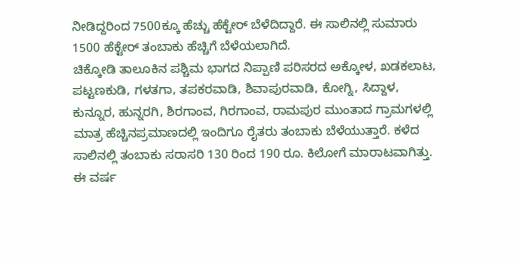ನೀಡಿದ್ದರಿಂದ 7500ಕ್ಕೂ ಹೆಚ್ಚು ಹೆಕ್ಟೇರ್ ಬೆಳೆದಿದ್ದಾರೆ. ಈ ಸಾಲಿನಲ್ಲಿ ಸುಮಾರು 1500 ಹೆಕ್ಟೇರ್ ತಂಬಾಕು ಹೆಚ್ಚಿಗೆ ಬೆಳೆಯಲಾಗಿದೆ.
ಚಿಕ್ಕೋಡಿ ತಾಲೂಕಿನ ಪಶ್ಚಿಮ ಭಾಗದ ನಿಪ್ಪಾಣಿ ಪರಿಸರದ ಅಕ್ಕೋಳ, ಖಡಕಲಾಟ, ಪಟ್ಟಣಕುಡಿ, ಗಳತಗಾ, ತಪಕರವಾಡಿ, ಶಿವಾಪುರವಾಡಿ, ಕೋಗ್ನಿ, ಸಿದ್ದಾಳ, ಕುನ್ನೂರ, ಹುನ್ನರಗಿ, ಶಿರಗಾಂವ, ಗಿರಗಾಂವ, ರಾಮಪುರ ಮುಂತಾದ ಗ್ರಾಮಗಳಲ್ಲಿ ಮಾತ್ರ ಹೆಚ್ಚಿನಪ್ರಮಾಣದಲ್ಲಿ ಇಂದಿಗೂ ರೈತರು ತಂಬಾಕು ಬೆಳೆಯುತ್ತಾರೆ. ಕಳೆದ ಸಾಲಿನಲ್ಲಿ ತಂಬಾಕು ಸರಾಸರಿ 130 ರಿಂದ 190 ರೂ. ಕಿಲೋಗೆ ಮಾರಾಟವಾಗಿತ್ತು.
ಈ ವರ್ಷ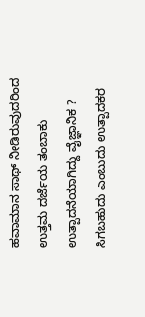ಹವಾಮಾನ ಸಾಥ್ ನೀಡಿರುವುದರಿಂದ ಉತ್ತಮ ದರ್ಜೆಯ ತಂಬಾಕು ಉತ್ಪಾದನೆಯಾಗಿದ್ದು ವೈಜ್ಞಾನಿಕ ? ಸಿಗಬಹುದು ಎಂಬುದು ಉತ್ಪಾದಕರ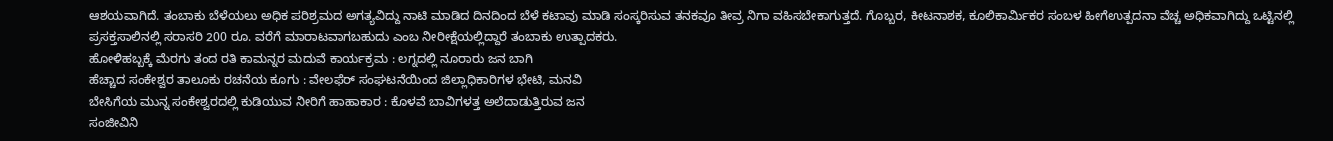ಆಶಯವಾಗಿದೆ. ತಂಬಾಕು ಬೆಳೆಯಲು ಅಧಿಕ ಪರಿಶ್ರಮದ ಅಗತ್ಯವಿದ್ದು ನಾಟಿ ಮಾಡಿದ ದಿನದಿಂದ ಬೆಳೆ ಕಟಾವು ಮಾಡಿ ಸಂಸ್ಕರಿಸುವ ತನಕವೂ ತೀವ್ರ ನಿಗಾ ವಹಿಸಬೇಕಾಗುತ್ತದೆ. ಗೊಬ್ಬರ, ಕೀಟನಾಶಕ, ಕೂಲಿಕಾರ್ಮಿಕರ ಸಂಬಳ ಹೀಗೆಉತ್ಪದನಾ ವೆಚ್ಚ ಅಧಿಕವಾಗಿದ್ದು ಒಟ್ಟಿನಲ್ಲಿ ಪ್ರಸಕ್ತಸಾಲಿನಲ್ಲಿ ಸರಾಸರಿ 200 ರೂ. ವರೆಗೆ ಮಾರಾಟವಾಗಬಹುದು ಎಂಬ ನೀರೀಕ್ಷೆಯಲ್ಲಿದ್ದಾರೆ ತಂಬಾಕು ಉತ್ಪಾದಕರು.
ಹೋಳಿಹಬ್ಬಕ್ಕೆ ಮೆರಗು ತಂದ ರತಿ ಕಾಮನ್ನರ ಮದುವೆ ಕಾರ್ಯಕ್ರಮ : ಲಗ್ನದಲ್ಲಿ ನೂರಾರು ಜನ ಬಾಗಿ
ಹೆಚ್ಚಾದ ಸಂಕೇಶ್ವರ ತಾಲೂಕು ರಚನೆಯ ಕೂಗು : ವೇಲಫೆರ್ ಸಂಘಟನೆಯಿಂದ ಜಿಲ್ಲಾಧಿಕಾರಿಗಳ ಭೇಟಿ, ಮನವಿ
ಬೇಸಿಗೆಯ ಮುನ್ನ ಸಂಕೇಶ್ವರದಲ್ಲಿ ಕುಡಿಯುವ ನೀರಿಗೆ ಹಾಹಾಕಾರ : ಕೊಳವೆ ಬಾವಿಗಳತ್ತ ಅಲೆದಾಡುತ್ತಿರುವ ಜನ
ಸಂಜೀವಿನಿ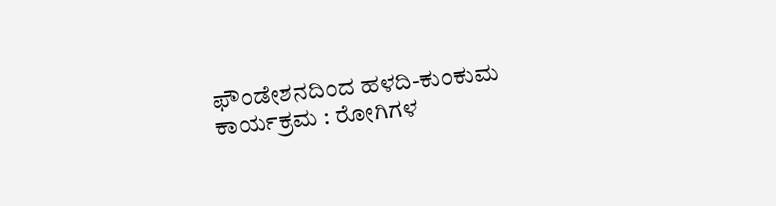ಫೌಂಡೇಶನದಿಂದ ಹಳದಿ-ಕುಂಕುಮ ಕಾರ್ಯಕ್ರಮ : ರೋಗಿಗಳ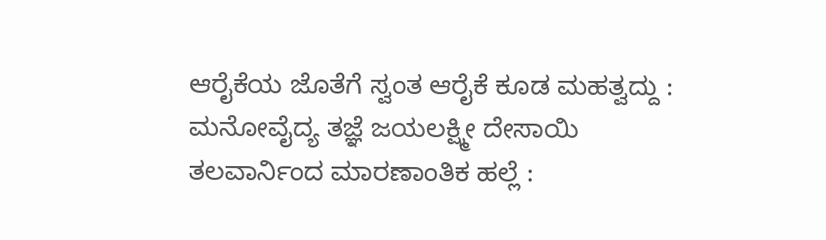ಆರೈಕೆಯ ಜೊತೆಗೆ ಸ್ವಂತ ಆರೈಕೆ ಕೂಡ ಮಹತ್ವದ್ದು : ಮನೋವೈದ್ಯ ತಜ್ಞೆ ಜಯಲಕ್ಷ್ಮೀ ದೇಸಾಯಿ
ತಲವಾರ್ನಿಂದ ಮಾರಣಾಂತಿಕ ಹಲ್ಲೆ :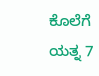ಕೊಲೆಗೆ ಯತ್ನ 7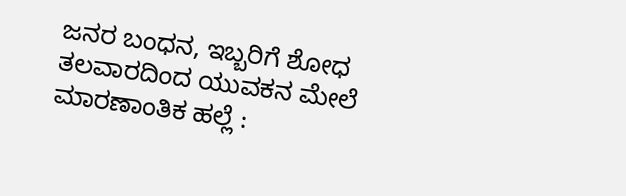ಜನರ ಬಂಧನ, ಇಬ್ಬರಿಗೆ ಶೋಧ
ತಲವಾರದಿಂದ ಯುವಕನ ಮೇಲೆ ಮಾರಣಾಂತಿಕ ಹಲ್ಲೆ :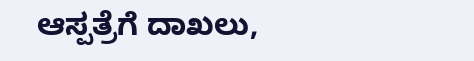ಆಸ್ಪತ್ರೆಗೆ ದಾಖಲು,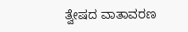ತ್ವೇಷದ ವಾತಾವರಣ